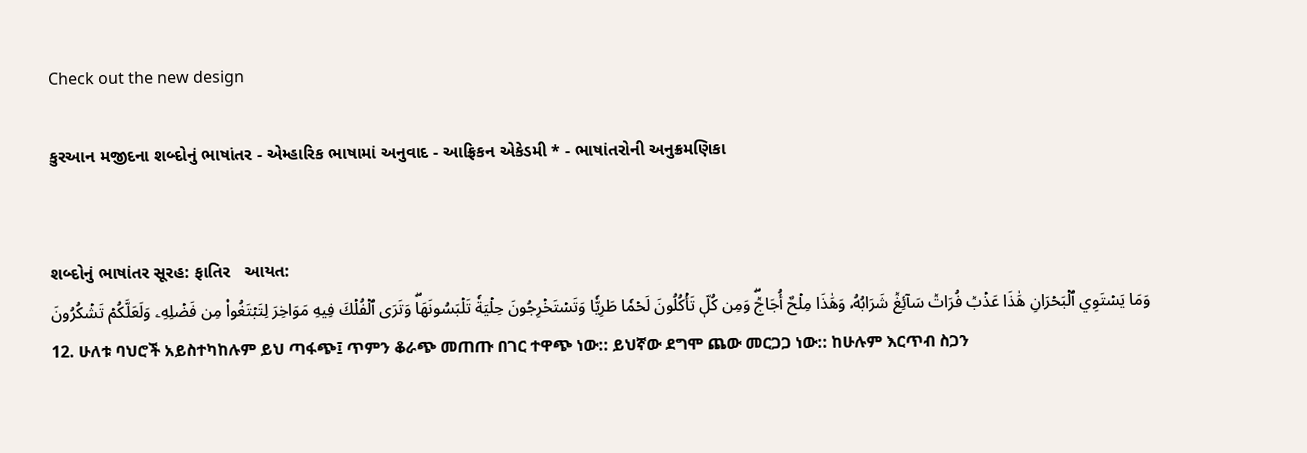Check out the new design

કુરઆન મજીદના શબ્દોનું ભાષાંતર - એમ્હારિક ભાષામાં અનુવાદ - આફ્રિકન એકેડમી * - ભાષાંતરોની અનુક્રમણિકા


શબ્દોનું ભાષાંતર સૂરહ: ફાતિર   આયત:
وَمَا يَسۡتَوِي ٱلۡبَحۡرَانِ هَٰذَا عَذۡبٞ فُرَاتٞ سَآئِغٞ شَرَابُهُۥ وَهَٰذَا مِلۡحٌ أُجَاجٞۖ وَمِن كُلّٖ تَأۡكُلُونَ لَحۡمٗا طَرِيّٗا وَتَسۡتَخۡرِجُونَ حِلۡيَةٗ تَلۡبَسُونَهَاۖ وَتَرَى ٱلۡفُلۡكَ فِيهِ مَوَاخِرَ لِتَبۡتَغُواْ مِن فَضۡلِهِۦ وَلَعَلَّكُمۡ تَشۡكُرُونَ
12. ሁለቱ ባህሮች አይስተካከሉም ይህ ጣፋጭ፤ ጥምን ቆራጭ መጠጡ በገር ተዋጭ ነው:: ይህኛው ደግሞ ጨው መርጋጋ ነው:: ከሁሉም እርጥብ ስጋን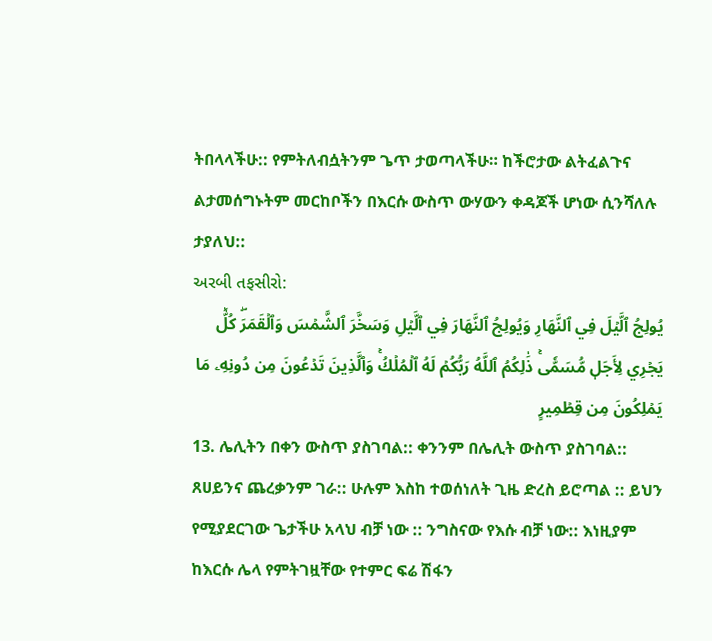ትበላላችሁ:: የምትለብሷትንም ጌጥ ታወጣላችሁ። ከችሮታው ልትፈልጉና ልታመሰግኑትም መርከቦችን በእርሱ ውስጥ ውሃውን ቀዳጆች ሆነው ሲንሻለሉ ታያለህ::
અરબી તફસીરો:
يُولِجُ ٱلَّيۡلَ فِي ٱلنَّهَارِ وَيُولِجُ ٱلنَّهَارَ فِي ٱلَّيۡلِ وَسَخَّرَ ٱلشَّمۡسَ وَٱلۡقَمَرَۖ كُلّٞ يَجۡرِي لِأَجَلٖ مُّسَمّٗىۚ ذَٰلِكُمُ ٱللَّهُ رَبُّكُمۡ لَهُ ٱلۡمُلۡكُۚ وَٱلَّذِينَ تَدۡعُونَ مِن دُونِهِۦ مَا يَمۡلِكُونَ مِن قِطۡمِيرٍ
13. ሌሊትን በቀን ውስጥ ያስገባል:: ቀንንም በሌሊት ውስጥ ያስገባል:: ጸሀይንና ጨረቃንም ገራ:: ሁሉም እስከ ተወሰነለት ጊዜ ድረስ ይሮጣል :: ይህን የሚያደርገው ጌታችሁ አላህ ብቻ ነው :: ንግስናው የእሱ ብቻ ነው:: እነዚያም ከእርሱ ሌላ የምትገዟቸው የተምር ፍሬ ሽፋን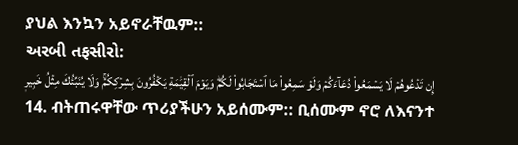ያህል እንኳን አይኖራቸዉም::
અરબી તફસીરો:
إِن تَدۡعُوهُمۡ لَا يَسۡمَعُواْ دُعَآءَكُمۡ وَلَوۡ سَمِعُواْ مَا ٱسۡتَجَابُواْ لَكُمۡۖ وَيَوۡمَ ٱلۡقِيَٰمَةِ يَكۡفُرُونَ بِشِرۡكِكُمۡۚ وَلَا يُنَبِّئُكَ مِثۡلُ خَبِيرٖ
14. ብትጠሩዋቸው ጥሪያችሁን አይሰሙም:: ቢሰሙም ኖሮ ለእናንተ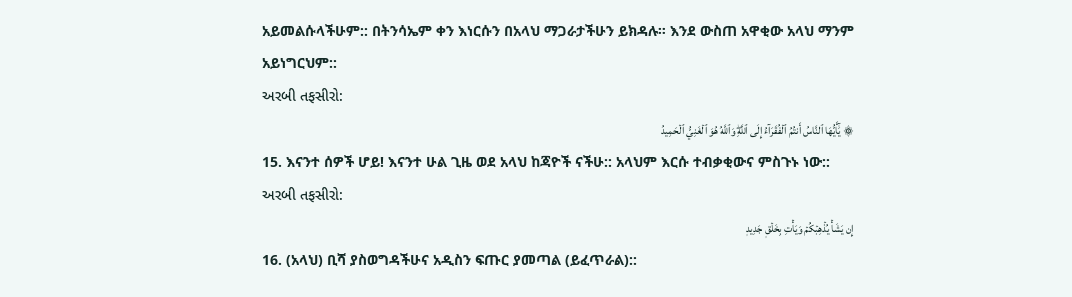አይመልሱላችሁም:: በትንሳኤም ቀን እነርሱን በአላህ ማጋራታችሁን ይክዳሉ። እንደ ውስጠ አዋቂው አላህ ማንም አይነግርህም::
અરબી તફસીરો:
۞ يَٰٓأَيُّهَا ٱلنَّاسُ أَنتُمُ ٱلۡفُقَرَآءُ إِلَى ٱللَّهِۖ وَٱللَّهُ هُوَ ٱلۡغَنِيُّ ٱلۡحَمِيدُ
15. እናንተ ሰዎች ሆይ! እናንተ ሁል ጊዜ ወደ አላህ ከጃዮች ናችሁ:: አላህም እርሱ ተብቃቂውና ምስጉኑ ነው::
અરબી તફસીરો:
إِن يَشَأۡ يُذۡهِبۡكُمۡ وَيَأۡتِ بِخَلۡقٖ جَدِيدٖ
16. (አላህ) ቢሻ ያስወግዳችሁና አዲስን ፍጡር ያመጣል (ይፈጥራል)::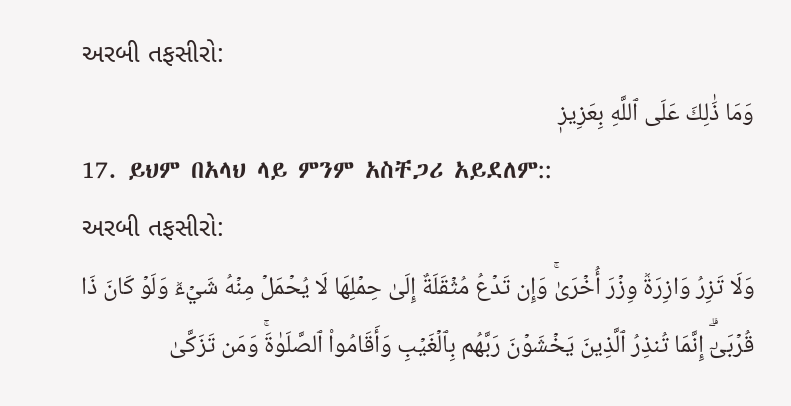અરબી તફસીરો:
وَمَا ذَٰلِكَ عَلَى ٱللَّهِ بِعَزِيزٖ
17. ይህም በአላህ ላይ ምንም አስቸጋሪ አይደለም::
અરબી તફસીરો:
وَلَا تَزِرُ وَازِرَةٞ وِزۡرَ أُخۡرَىٰۚ وَإِن تَدۡعُ مُثۡقَلَةٌ إِلَىٰ حِمۡلِهَا لَا يُحۡمَلۡ مِنۡهُ شَيۡءٞ وَلَوۡ كَانَ ذَا قُرۡبَىٰٓۗ إِنَّمَا تُنذِرُ ٱلَّذِينَ يَخۡشَوۡنَ رَبَّهُم بِٱلۡغَيۡبِ وَأَقَامُواْ ٱلصَّلَوٰةَۚ وَمَن تَزَكَّىٰ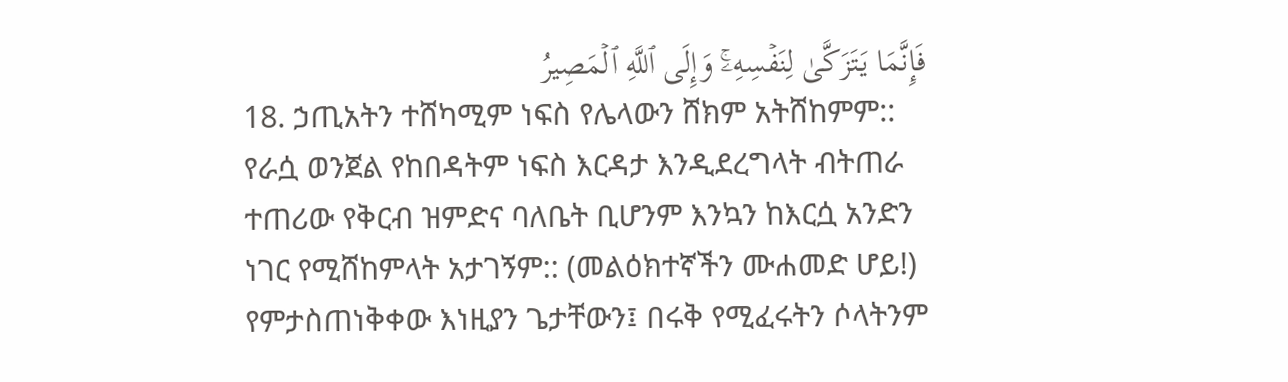فَإِنَّمَا يَتَزَكَّىٰ لِنَفۡسِهِۦۚ وَإِلَى ٱللَّهِ ٱلۡمَصِيرُ
18. ኃጢአትን ተሸካሚም ነፍስ የሌላውን ሸክም አትሸከምም:: የራሷ ወንጀል የከበዳትም ነፍስ እርዳታ እንዲደረግላት ብትጠራ ተጠሪው የቅርብ ዝምድና ባለቤት ቢሆንም እንኳን ከእርሷ አንድን ነገር የሚሸከምላት አታገኝም:: (መልዕክተኛችን ሙሐመድ ሆይ!) የምታስጠነቅቀው እነዚያን ጌታቸውን፤ በሩቅ የሚፈሩትን ሶላትንም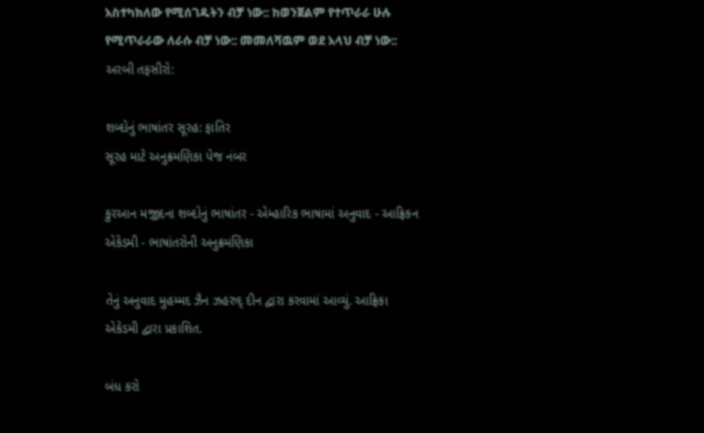አስተካክለው የሚሰገዱትን ብቻ ነው:: ከወንጀልም የተጥራራ ሁሉ የሚጥራራው ለራሱ ብቻ ነው:: መመለሻዉም ወደ አላህ ብቻ ነው::
અરબી તફસીરો:

શબ્દોનું ભાષાંતર સૂરહ: ફાતિર
સૂરહ માટે અનુક્રમણિકા પેજ નંબર

કુરઆન મજીદના શબ્દોનું ભાષાંતર - એમ્હારિક ભાષામાં અનુવાદ - આફ્રિકન એકેડમી - ભાષાંતરોની અનુક્રમણિકા

તેનું અનુવાદ મુહમ્મદ ઝૈન ઝહરુદ્ દીન દ્વારા કરવામાં આવ્યું. આફ્રિકા એકેડમી દ્વારા પ્રકાશિત.

બંધ કરો